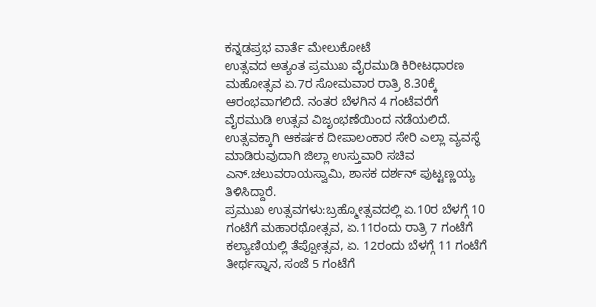ಕನ್ನಡಪ್ರಭ ವಾರ್ತೆ ಮೇಲುಕೋಟೆ
ಉತ್ಸವದ ಅತ್ಯಂತ ಪ್ರಮುಖ ವೈರಮುಡಿ ಕಿರೀಟಧಾರಣ ಮಹೋತ್ಸವ ಏ.7ರ ಸೋಮವಾರ ರಾತ್ರಿ 8.30ಕ್ಕೆ ಆರಂಭವಾಗಲಿದೆ. ನಂತರ ಬೆಳಗಿನ 4 ಗಂಟೆವರೆಗೆ ವೈರಮುಡಿ ಉತ್ಸವ ವಿಜೃಂಭಣೆಯಿಂದ ನಡೆಯಲಿದೆ. ಉತ್ಸವಕ್ಕಾಗಿ ಆಕರ್ಷಕ ದೀಪಾಲಂಕಾರ ಸೇರಿ ಎಲ್ಲಾ ವ್ಯವಸ್ಥೆ ಮಾಡಿರುವುದಾಗಿ ಜಿಲ್ಲಾ ಉಸ್ತುವಾರಿ ಸಚಿವ ಎನ್.ಚಲುವರಾಯಸ್ವಾಮಿ, ಶಾಸಕ ದರ್ಶನ್ ಪುಟ್ಟಣ್ಣಯ್ಯ ತಿಳಿಸಿದ್ದಾರೆ.
ಪ್ರಮುಖ ಉತ್ಸವಗಳು:ಬ್ರಹ್ಮೋತ್ಸವದಲ್ಲಿ ಏ.10ರ ಬೆಳಗ್ಗೆ 10 ಗಂಟೆಗೆ ಮಹಾರಥೋತ್ಸವ, ಏ.11ರಂದು ರಾತ್ರಿ 7 ಗಂಟೆಗೆ ಕಲ್ಯಾಣಿಯಲ್ಲಿ ತೆಪ್ಪೋತ್ಸವ, ಏ. 12ರಂದು ಬೆಳಗ್ಗೆ 11 ಗಂಟೆಗೆ ತೀರ್ಥಸ್ನಾನ, ಸಂಜೆ 5 ಗಂಟೆಗೆ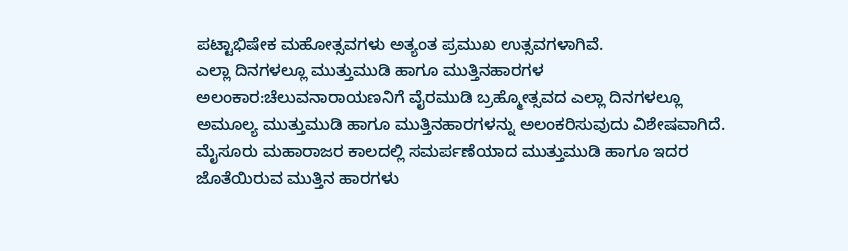ಪಟ್ಟಾಭಿಷೇಕ ಮಹೋತ್ಸವಗಳು ಅತ್ಯಂತ ಪ್ರಮುಖ ಉತ್ಸವಗಳಾಗಿವೆ.
ಎಲ್ಲಾ ದಿನಗಳಲ್ಲೂ ಮುತ್ತುಮುಡಿ ಹಾಗೂ ಮುತ್ತಿನಹಾರಗಳ ಅಲಂಕಾರ:ಚೆಲುವನಾರಾಯಣನಿಗೆ ವೈರಮುಡಿ ಬ್ರಹ್ಮೋತ್ಸವದ ಎಲ್ಲಾ ದಿನಗಳಲ್ಲೂ ಅಮೂಲ್ಯ ಮುತ್ತುಮುಡಿ ಹಾಗೂ ಮುತ್ತಿನಹಾರಗಳನ್ನು ಅಲಂಕರಿಸುವುದು ವಿಶೇಷವಾಗಿದೆ. ಮೈಸೂರು ಮಹಾರಾಜರ ಕಾಲದಲ್ಲಿ ಸಮರ್ಪಣೆಯಾದ ಮುತ್ತುಮುಡಿ ಹಾಗೂ ಇದರ ಜೊತೆಯಿರುವ ಮುತ್ತಿನ ಹಾರಗಳು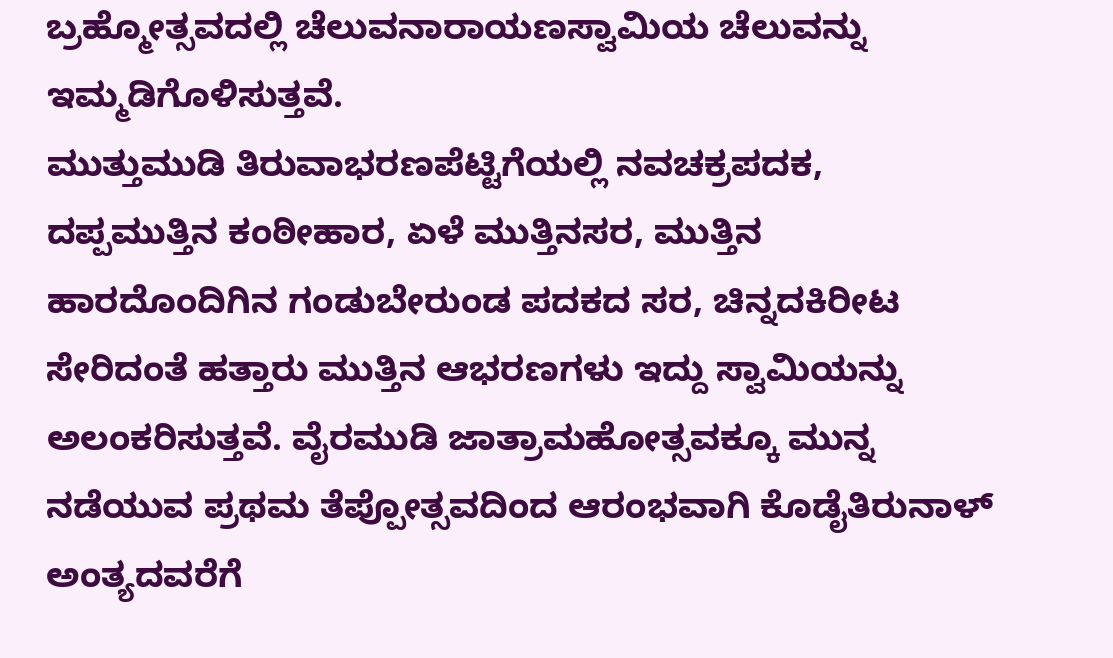ಬ್ರಹ್ಮೋತ್ಸವದಲ್ಲಿ ಚೆಲುವನಾರಾಯಣಸ್ವಾಮಿಯ ಚೆಲುವನ್ನು ಇಮ್ಮಡಿಗೊಳಿಸುತ್ತವೆ.
ಮುತ್ತುಮುಡಿ ತಿರುವಾಭರಣಪೆಟ್ಟಿಗೆಯಲ್ಲಿ ನವಚಕ್ರಪದಕ, ದಪ್ಪಮುತ್ತಿನ ಕಂಠೀಹಾರ, ಏಳೆ ಮುತ್ತಿನಸರ, ಮುತ್ತಿನ ಹಾರದೊಂದಿಗಿನ ಗಂಡುಬೇರುಂಡ ಪದಕದ ಸರ, ಚಿನ್ನದಕಿರೀಟ ಸೇರಿದಂತೆ ಹತ್ತಾರು ಮುತ್ತಿನ ಆಭರಣಗಳು ಇದ್ದು ಸ್ವಾಮಿಯನ್ನು ಅಲಂಕರಿಸುತ್ತವೆ. ವೈರಮುಡಿ ಜಾತ್ರಾಮಹೋತ್ಸವಕ್ಕೂ ಮುನ್ನ ನಡೆಯುವ ಪ್ರಥಮ ತೆಪ್ಪೋತ್ಸವದಿಂದ ಆರಂಭವಾಗಿ ಕೊಡೈತಿರುನಾಳ್ ಅಂತ್ಯದವರೆಗೆ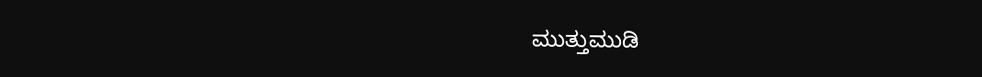ಮುತ್ತುಮುಡಿ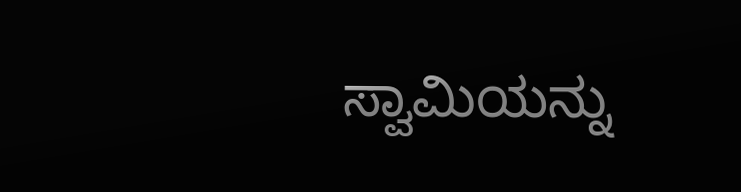ಸ್ವಾಮಿಯನ್ನು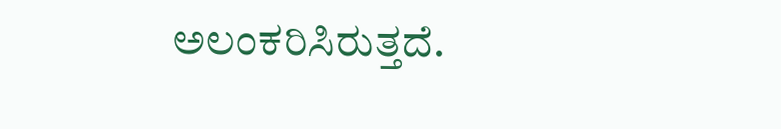ಅಲಂಕರಿಸಿರುತ್ತದೆ.